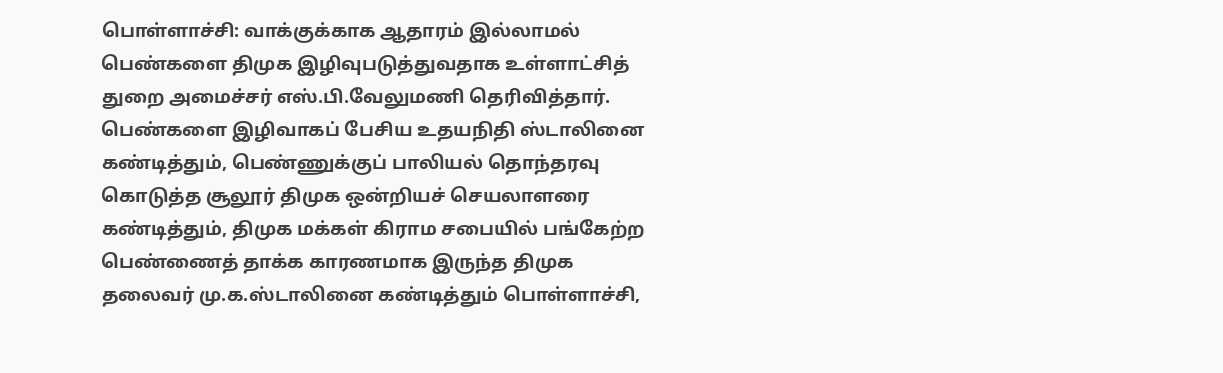பொள்ளாச்சி: வாக்குக்காக ஆதாரம் இல்லாமல் பெண்களை திமுக இழிவுபடுத்துவதாக உள்ளாட்சித் துறை அமைச்சர் எஸ்.பி.வேலுமணி தெரிவித்தார்.
பெண்களை இழிவாகப் பேசிய உதயநிதி ஸ்டாலினை கண்டித்தும், பெண்ணுக்குப் பாலியல் தொந்தரவு கொடுத்த சூலூர் திமுக ஒன்றியச் செயலாளரை கண்டித்தும், திமுக மக்கள் கிராம சபையில் பங்கேற்ற பெண்ணைத் தாக்க காரணமாக இருந்த திமுக தலைவர் மு.க.ஸ்டாலினை கண்டித்தும் பொள்ளாச்சி,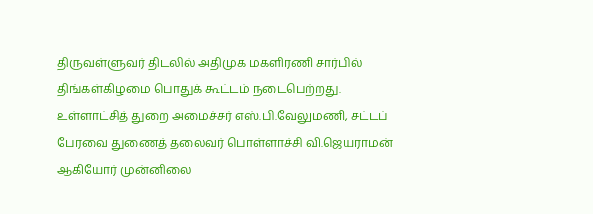திருவள்ளுவர் திடலில் அதிமுக மகளிரணி சார்பில் திங்கள்கிழமை பொதுக் கூட்டம் நடைபெற்றது.
உள்ளாட்சித் துறை அமைச்சர் எஸ்.பி.வேலுமணி, சட்டப் பேரவை துணைத் தலைவர் பொள்ளாச்சி வி.ஜெயராமன் ஆகியோர் முன்னிலை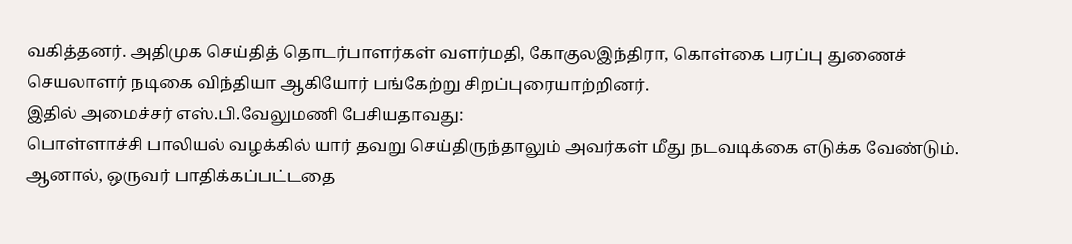வகித்தனர். அதிமுக செய்தித் தொடர்பாளர்கள் வளர்மதி, கோகுலஇந்திரா, கொள்கை பரப்பு துணைச் செயலாளர் நடிகை விந்தியா ஆகியோர் பங்கேற்று சிறப்புரையாற்றினர்.
இதில் அமைச்சர் எஸ்.பி.வேலுமணி பேசியதாவது:
பொள்ளாச்சி பாலியல் வழக்கில் யார் தவறு செய்திருந்தாலும் அவர்கள் மீது நடவடிக்கை எடுக்க வேண்டும். ஆனால், ஒருவர் பாதிக்கப்பட்டதை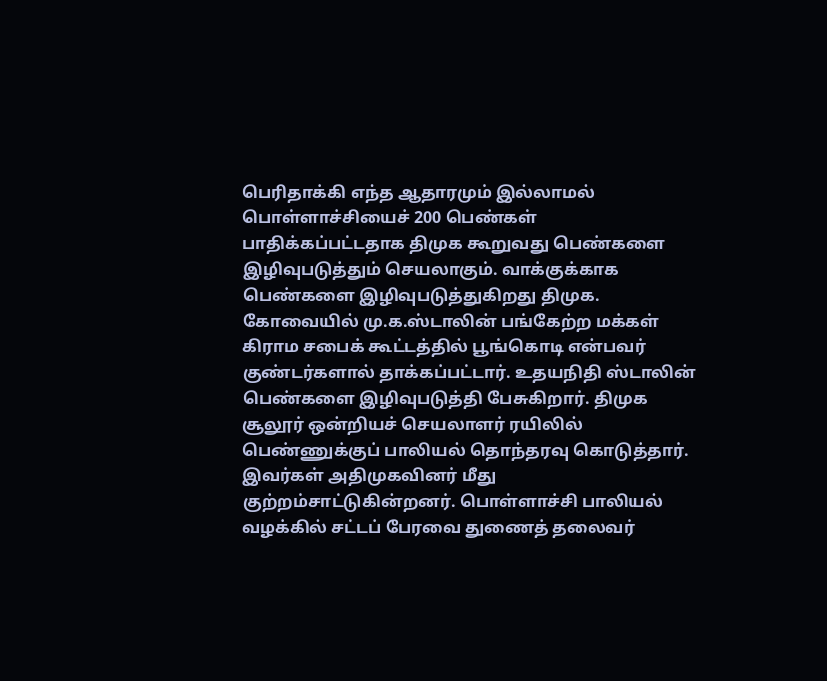பெரிதாக்கி எந்த ஆதாரமும் இல்லாமல் பொள்ளாச்சியைச் 200 பெண்கள் பாதிக்கப்பட்டதாக திமுக கூறுவது பெண்களை இழிவுபடுத்தும் செயலாகும். வாக்குக்காக பெண்களை இழிவுபடுத்துகிறது திமுக.
கோவையில் மு.க.ஸ்டாலின் பங்கேற்ற மக்கள் கிராம சபைக் கூட்டத்தில் பூங்கொடி என்பவர் குண்டர்களால் தாக்கப்பட்டார். உதயநிதி ஸ்டாலின் பெண்களை இழிவுபடுத்தி பேசுகிறார். திமுக சூலூர் ஒன்றியச் செயலாளர் ரயிலில் பெண்ணுக்குப் பாலியல் தொந்தரவு கொடுத்தார். இவர்கள் அதிமுகவினர் மீது குற்றம்சாட்டுகின்றனர். பொள்ளாச்சி பாலியல் வழக்கில் சட்டப் பேரவை துணைத் தலைவர்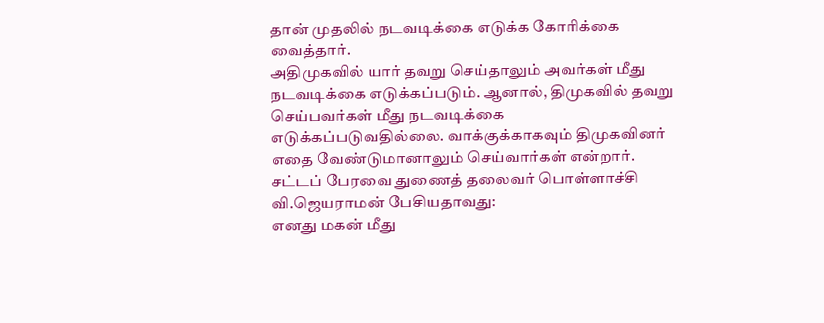தான் முதலில் நடவடிக்கை எடுக்க கோரிக்கை வைத்தார்.
அதிமுகவில் யார் தவறு செய்தாலும் அவர்கள் மீது நடவடிக்கை எடுக்கப்படும். ஆனால், திமுகவில் தவறு செய்பவர்கள் மீது நடவடிக்கை எடுக்கப்படுவதில்லை. வாக்குக்காகவும் திமுகவினர் எதை வேண்டுமானாலும் செய்வார்கள் என்றார்.
சட்டப் பேரவை துணைத் தலைவர் பொள்ளாச்சி வி.ஜெயராமன் பேசியதாவது:
எனது மகன் மீது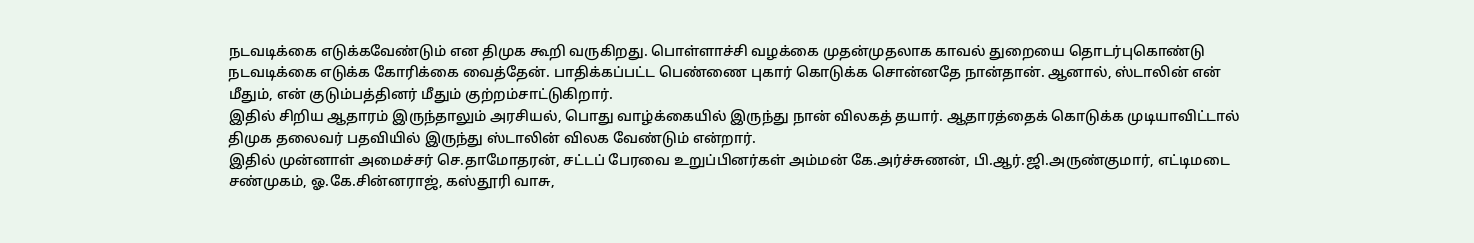நடவடிக்கை எடுக்கவேண்டும் என திமுக கூறி வருகிறது. பொள்ளாச்சி வழக்கை முதன்முதலாக காவல் துறையை தொடர்புகொண்டு நடவடிக்கை எடுக்க கோரிக்கை வைத்தேன். பாதிக்கப்பட்ட பெண்ணை புகார் கொடுக்க சொன்னதே நான்தான். ஆனால், ஸ்டாலின் என் மீதும், என் குடும்பத்தினர் மீதும் குற்றம்சாட்டுகிறார்.
இதில் சிறிய ஆதாரம் இருந்தாலும் அரசியல், பொது வாழ்க்கையில் இருந்து நான் விலகத் தயார். ஆதாரத்தைக் கொடுக்க முடியாவிட்டால் திமுக தலைவர் பதவியில் இருந்து ஸ்டாலின் விலக வேண்டும் என்றார்.
இதில் முன்னாள் அமைச்சர் செ.தாமோதரன், சட்டப் பேரவை உறுப்பினர்கள் அம்மன் கே.அர்ச்சுணன், பி.ஆர்.ஜி.அருண்குமார், எட்டிமடை சண்முகம், ஓ.கே.சின்னராஜ், கஸ்தூரி வாசு,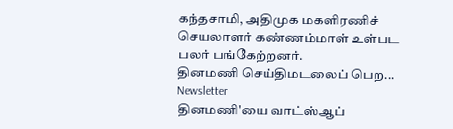கந்தசாமி, அதிமுக மகளிரணிச் செயலாளர் கண்ணம்மாள் உள்பட பலர் பங்கேற்றனர்.
தினமணி செய்திமடலைப் பெற... Newsletter
தினமணி'யை வாட்ஸ்ஆப்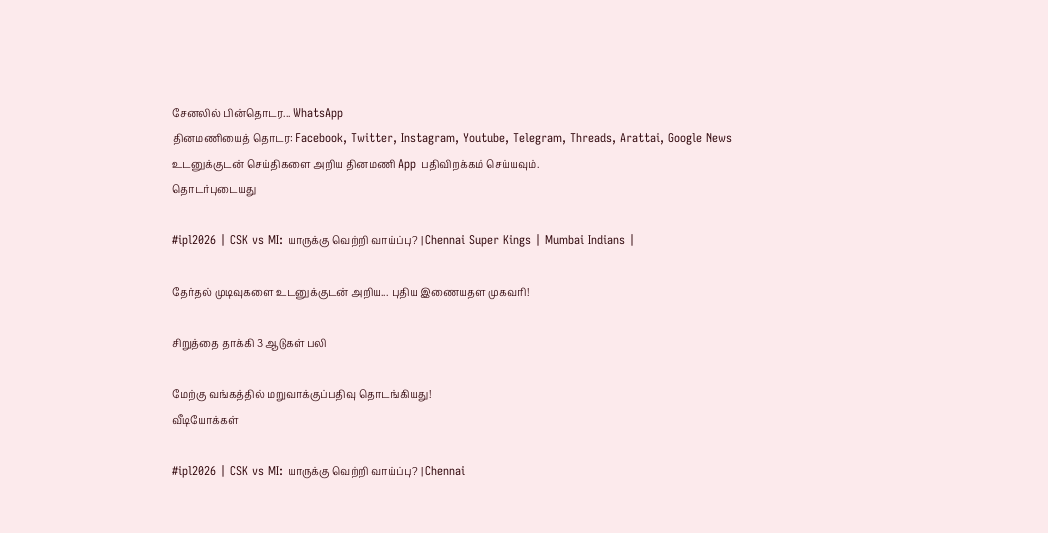சேனலில் பின்தொடர... WhatsApp
தினமணியைத் தொடர: Facebook, Twitter, Instagram, Youtube, Telegram, Threads, Arattai, Google News
உடனுக்குடன் செய்திகளை அறிய தினமணி App பதிவிறக்கம் செய்யவும்.
தொடர்புடையது

#ipl2026 | CSK vs MI: யாருக்கு வெற்றி வாய்ப்பு? | Chennai Super Kings | Mumbai Indians |

தேர்தல் முடிவுகளை உடனுக்குடன் அறிய... புதிய இணையதள முகவரி!

சிறுத்தை தாக்கி 3 ஆடுகள் பலி

மேற்கு வங்கத்தில் மறுவாக்குப்பதிவு தொடங்கியது!
வீடியோக்கள்

#ipl2026 | CSK vs MI: யாருக்கு வெற்றி வாய்ப்பு? | Chennai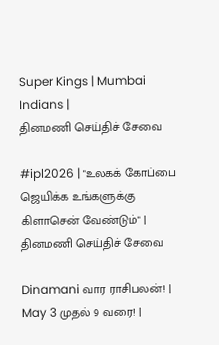Super Kings | Mumbai Indians |
தினமணி செய்திச் சேவை

#ipl2026 | "உலகக் கோப்பை ஜெயிக்க உங்களுக்கு கிளாசென் வேண்டும்" |
தினமணி செய்திச் சேவை

Dinamani வார ராசிபலன்! | May 3 முதல் 9 வரை! |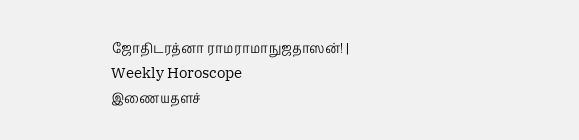ஜோதிடரத்னா ராமராமாநுஜதாஸன்! | Weekly Horoscope
இணையதளச்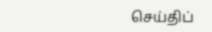செய்திப்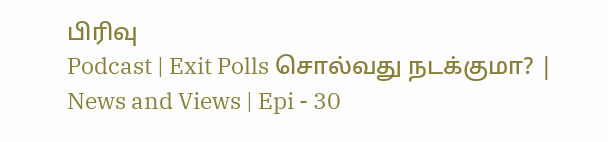பிரிவு
Podcast | Exit Polls சொல்வது நடக்குமா? | News and Views | Epi - 30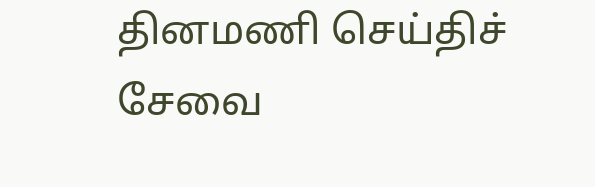தினமணி செய்திச் சேவை